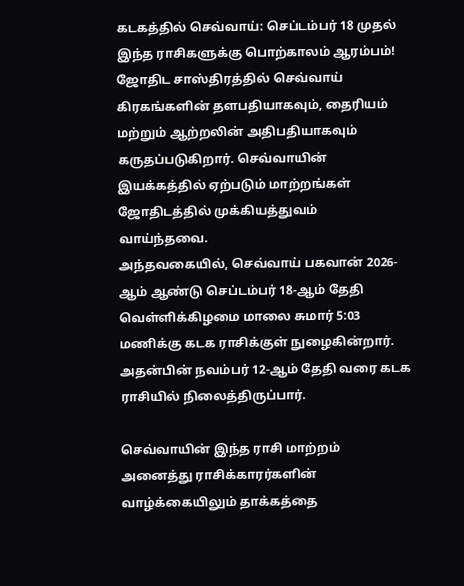கடகத்தில் செவ்வாய்: செப்டம்பர் 18 முதல் இந்த ராசிகளுக்கு பொற்காலம் ஆரம்பம்!
ஜோதிட சாஸ்திரத்தில் செவ்வாய் கிரகங்களின் தளபதியாகவும், தைரியம் மற்றும் ஆற்றலின் அதிபதியாகவும் கருதப்படுகிறார். செவ்வாயின் இயக்கத்தில் ஏற்படும் மாற்றங்கள் ஜோதிடத்தில் முக்கியத்துவம் வாய்ந்தவை.
அந்தவகையில், செவ்வாய் பகவான் 2026-ஆம் ஆண்டு செப்டம்பர் 18-ஆம் தேதி வெள்ளிக்கிழமை மாலை சுமார் 5:03 மணிக்கு கடக ராசிக்குள் நுழைகின்றார். அதன்பின் நவம்பர் 12-ஆம் தேதி வரை கடக ராசியில் நிலைத்திருப்பார்.

செவ்வாயின் இந்த ராசி மாற்றம் அனைத்து ராசிக்காரர்களின் வாழ்க்கையிலும் தாக்கத்தை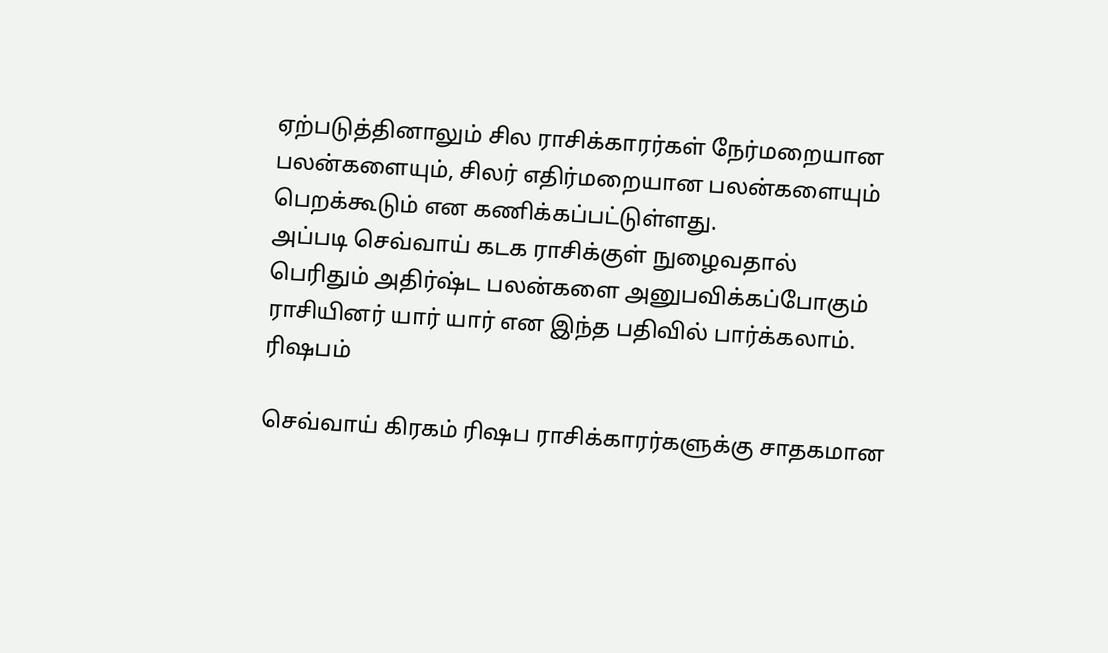ஏற்படுத்தினாலும் சில ராசிக்காரர்கள் நேர்மறையான பலன்களையும், சிலர் எதிர்மறையான பலன்களையும் பெறக்கூடும் என கணிக்கப்பட்டுள்ளது.
அப்படி செவ்வாய் கடக ராசிக்குள் நுழைவதால் பெரிதும் அதிர்ஷ்ட பலன்களை அனுபவிக்கப்போகும் ராசியினர் யார் யார் என இந்த பதிவில் பார்க்கலாம்.
ரிஷபம்

செவ்வாய் கிரகம் ரிஷப ராசிக்காரர்களுக்கு சாதகமான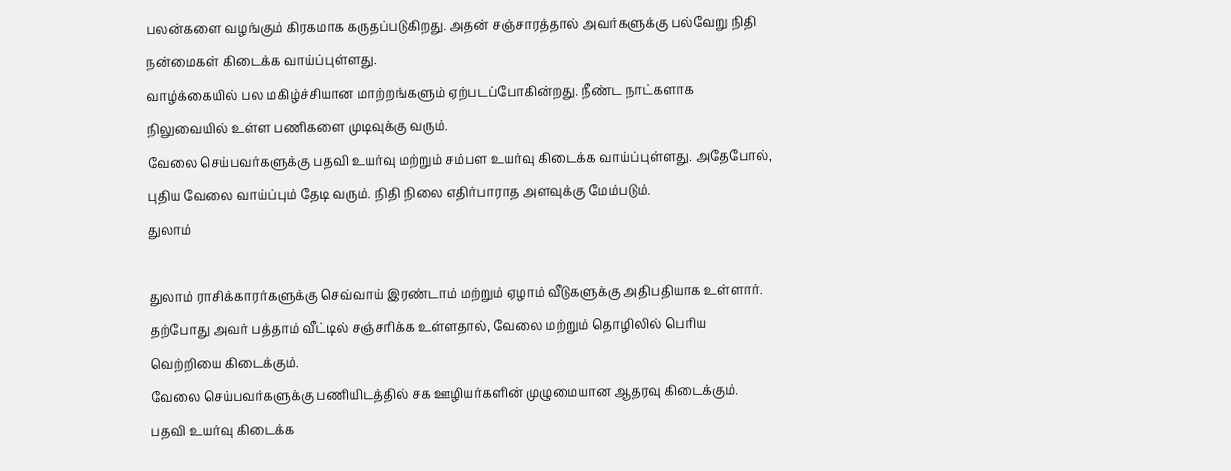பலன்களை வழங்கும் கிரகமாக கருதப்படுகிறது. அதன் சஞ்சாரத்தால் அவர்களுக்கு பல்வேறு நிதி நன்மைகள் கிடைக்க வாய்ப்புள்ளது.
வாழ்க்கையில் பல மகிழ்ச்சியான மாற்றங்களும் ஏற்படப்போகின்றது. நீண்ட நாட்களாக நிலுவையில் உள்ள பணிகளை முடிவுக்கு வரும்.
வேலை செய்பவர்களுக்கு பதவி உயர்வு மற்றும் சம்பள உயர்வு கிடைக்க வாய்ப்புள்ளது. அதேபோல், புதிய வேலை வாய்ப்பும் தேடி வரும். நிதி நிலை எதிர்பாராத அளவுக்கு மேம்படும்.
துலாம்

துலாம் ராசிக்காரர்களுக்கு செவ்வாய் இரண்டாம் மற்றும் ஏழாம் வீடுகளுக்கு அதிபதியாக உள்ளார். தற்போது அவர் பத்தாம் வீட்டில் சஞ்சரிக்க உள்ளதால், வேலை மற்றும் தொழிலில் பெரிய வெற்றியை கிடைக்கும்.
வேலை செய்பவர்களுக்கு பணியிடத்தில் சக ஊழியர்களின் முழுமையான ஆதரவு கிடைக்கும். பதவி உயர்வு கிடைக்க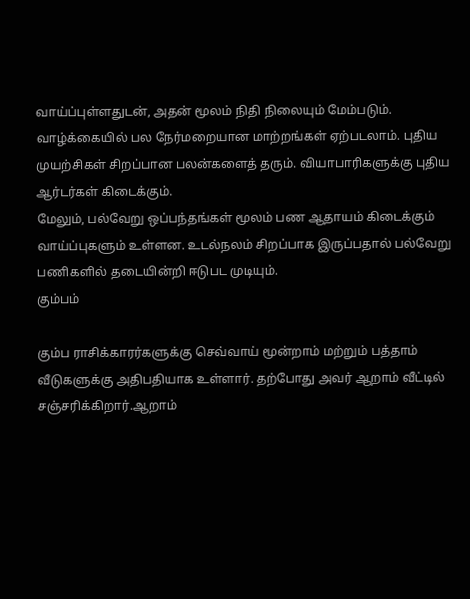வாய்ப்புள்ளதுடன், அதன் மூலம் நிதி நிலையும் மேம்படும்.
வாழ்க்கையில் பல நேர்மறையான மாற்றங்கள் ஏற்படலாம். புதிய முயற்சிகள் சிறப்பான பலன்களைத் தரும். வியாபாரிகளுக்கு புதிய ஆர்டர்கள் கிடைக்கும்.
மேலும், பல்வேறு ஒப்பந்தங்கள் மூலம் பண ஆதாயம் கிடைக்கும் வாய்ப்புகளும் உள்ளன. உடல்நலம் சிறப்பாக இருப்பதால் பல்வேறு பணிகளில் தடையின்றி ஈடுபட முடியும்.
கும்பம்

கும்ப ராசிக்காரர்களுக்கு செவ்வாய் மூன்றாம் மற்றும் பத்தாம் வீடுகளுக்கு அதிபதியாக உள்ளார். தற்போது அவர் ஆறாம் வீட்டில் சஞ்சரிக்கிறார்.ஆறாம்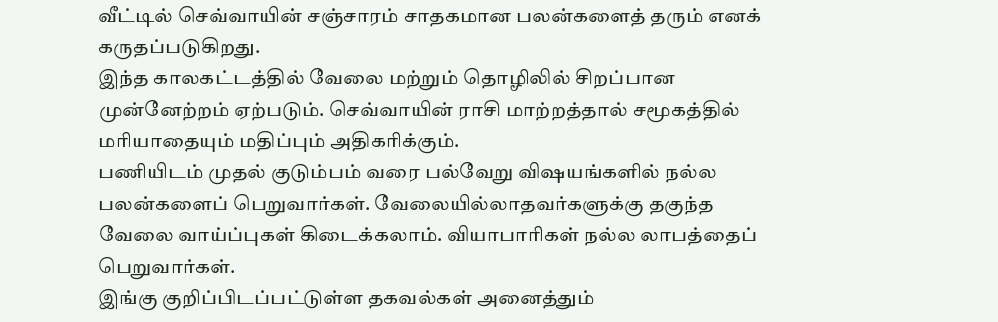வீட்டில் செவ்வாயின் சஞ்சாரம் சாதகமான பலன்களைத் தரும் எனக் கருதப்படுகிறது.
இந்த காலகட்டத்தில் வேலை மற்றும் தொழிலில் சிறப்பான முன்னேற்றம் ஏற்படும். செவ்வாயின் ராசி மாற்றத்தால் சமூகத்தில் மரியாதையும் மதிப்பும் அதிகரிக்கும்.
பணியிடம் முதல் குடும்பம் வரை பல்வேறு விஷயங்களில் நல்ல பலன்களைப் பெறுவார்கள். வேலையில்லாதவர்களுக்கு தகுந்த வேலை வாய்ப்புகள் கிடைக்கலாம். வியாபாரிகள் நல்ல லாபத்தைப் பெறுவார்கள்.
இங்கு குறிப்பிடப்பட்டுள்ள தகவல்கள் அனைத்தும்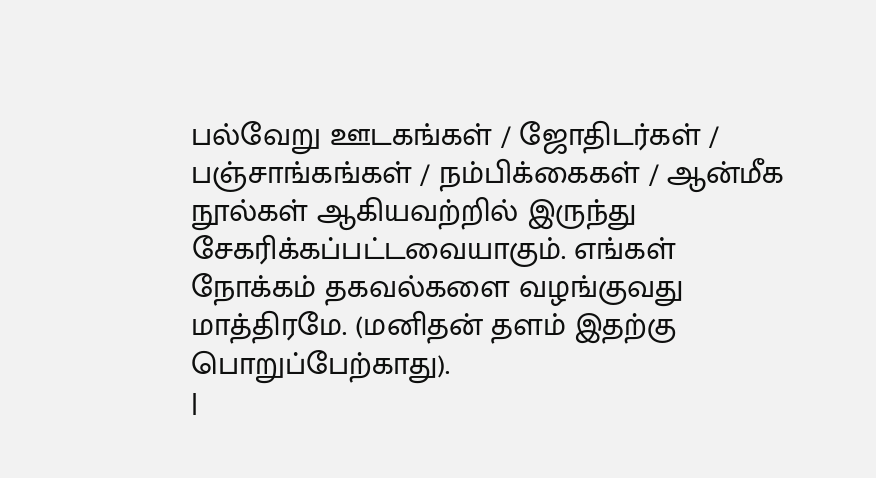பல்வேறு ஊடகங்கள் / ஜோதிடர்கள் / பஞ்சாங்கங்கள் / நம்பிக்கைகள் / ஆன்மீக நூல்கள் ஆகியவற்றில் இருந்து சேகரிக்கப்பட்டவையாகும். எங்கள் நோக்கம் தகவல்களை வழங்குவது மாத்திரமே. (மனிதன் தளம் இதற்கு பொறுப்பேற்காது).
|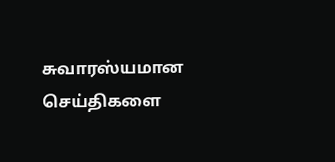சுவாரஸ்யமான செய்திகளை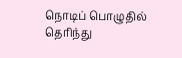நொடிப் பொழுதில் தெரிந்து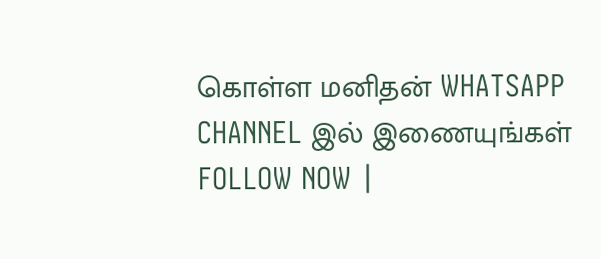கொள்ள மனிதன் WHATSAPP CHANNEL இல் இணையுங்கள் FOLLOW NOW |